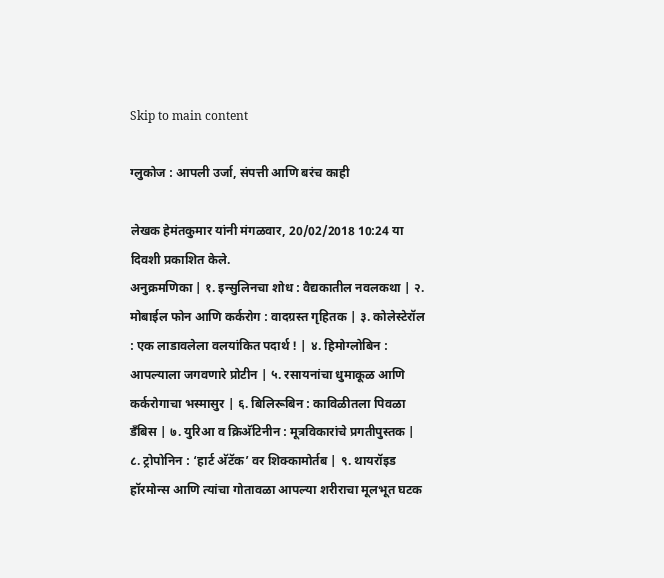Skip to main content

ग्लुकोज : आपली उर्जा, संपत्ती आणि बरंच काही

लेखक हेमंतकुमार यांनी मंगळवार, 20/02/2018 10:24 या दिवशी प्रकाशित केले.
अनुक्रमणिका | १. इन्सुलिनचा शोध : वैद्यकातील नवलकथा | २. मोबाईल फोन आणि कर्करोग : वादग्रस्त गृहितक | ३. कोलेस्टेरॉल : एक लाडावलेला वलयांकित पदार्थ ! | ४. हिमोग्लोबिन : आपल्याला जगवणारे प्रोटीन | ५. रसायनांचा धुमाकूळ आणि कर्करोगाचा भस्मासुर | ६. बिलिरूबिन : काविळीतला पिवळा डँबिस | ७. युरिआ व क्रिअ‍ॅटिनीन : मूत्रविकारांचे प्रगतीपुस्तक | ८. ट्रोपोनिन : ‘हार्ट अ‍ॅटॅक’ वर शिक्कामोर्तब | ९. थायरॉइड हॉरमोन्स आणि त्यांचा गोतावळा आपल्या शरीराचा मूलभूत घटक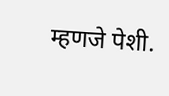म्हणजे पेशी.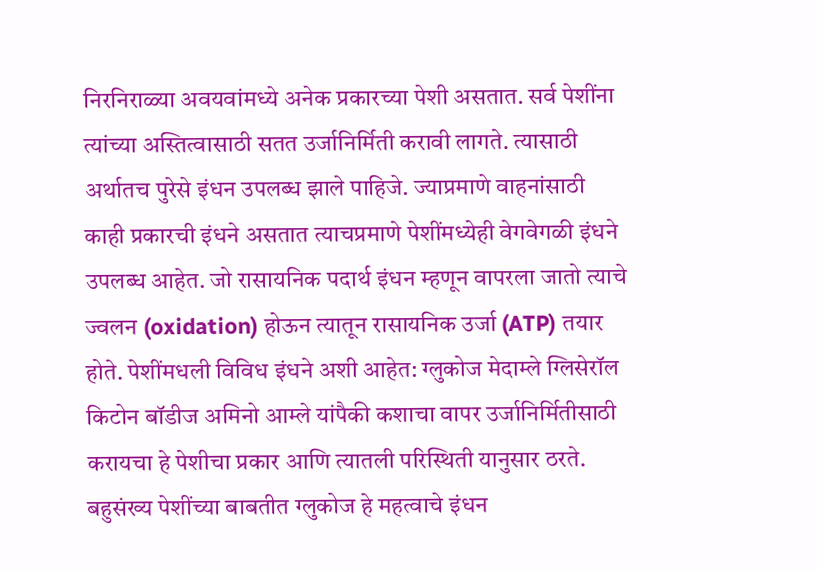निरनिराळ्या अवयवांमध्ये अनेक प्रकारच्या पेशी असतात. सर्व पेशींना त्यांच्या अस्तित्वासाठी सतत उर्जानिर्मिती करावी लागते. त्यासाठी अर्थातच पुरेसे इंधन उपलब्ध झाले पाहिजे. ज्याप्रमाणे वाहनांसाठी काही प्रकारची इंधने असतात त्याचप्रमाणे पेशींमध्येही वेगवेगळी इंधने उपलब्ध आहेत. जो रासायनिक पदार्थ इंधन म्हणून वापरला जातो त्याचे ज्वलन (oxidation) होऊन त्यातून रासायनिक उर्जा (ATP) तयार होते. पेशींमधली विविध इंधने अशी आहेत: ग्लुकोज मेदाम्ले ग्लिसेरॉल किटोन बॉडीज अमिनो आम्ले यांपैकी कशाचा वापर उर्जानिर्मितीसाठी करायचा हे पेशीचा प्रकार आणि त्यातली परिस्थिती यानुसार ठरते. बहुसंख्य पेशींच्या बाबतीत ग्लुकोज हे महत्वाचे इंधन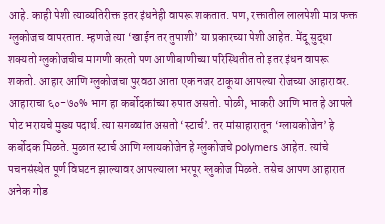आहे. काही पेशी त्याव्यतिरीक्त इतर इंधनेही वापरू शकतात. पण, रक्तातील लालपेशी मात्र फक्त ग्लुकोजच वापरतात. म्हणजे त्या ‘खाईन तर तुपाशी’ या प्रकारच्या पेशी आहेत. मेंदू सुद्धा शक्यतो ग्लुकोजचीच मागणी करतो पण आणीबाणीच्या परिस्थितीत तो इतर इंधन वापरू शकतो. आहार आणि ग्लुकोजचा पुरवठा आता एक नजर टाकूया आपल्या रोजच्या आहारावर. आहाराचा ६०-७०% भाग हा कर्बोदकांच्या रुपात असतो. पोळी, भाकरी आणि भात हे आपले पोट भरायचे मुख्य पदार्थ. त्या सगळ्यांत असतो ‘स्टार्च’. तर मांसाहारातून ‘ग्लायकोजेन’ हे कर्बोदक मिळते. मुळात स्टार्च आणि ग्लायकोजेन हे ग्लुकोजचे polymers आहेत. त्यांचे पचनसंस्थेत पूर्ण विघटन झाल्यावर आपल्याला भरपूर ग्लुकोज मिळते. तसेच आपण आहारात अनेक गोड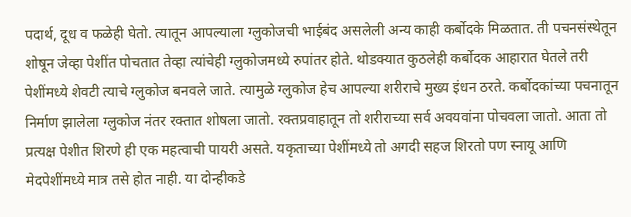पदार्थ, दूध व फळेही घेतो. त्यातून आपल्याला ग्लुकोजची भाईबंद असलेली अन्य काही कर्बोदके मिळतात. ती पचनसंस्थेतून शोषून जेव्हा पेशींत पोचतात तेव्हा त्यांचेही ग्लुकोजमध्ये रुपांतर होते. थोडक्यात कुठलेही कर्बोदक आहारात घेतले तरी पेशींमध्ये शेवटी त्याचे ग्लुकोज बनवले जाते. त्यामुळे ग्लुकोज हेच आपल्या शरीराचे मुख्य इंधन ठरते. कर्बोदकांच्या पचनातून निर्माण झालेला ग्लुकोज नंतर रक्तात शोषला जातो. रक्तप्रवाहातून तो शरीराच्या सर्व अवयवांना पोचवला जातो. आता तो प्रत्यक्ष पेशीत शिरणे ही एक महत्वाची पायरी असते. यकृताच्या पेशींमध्ये तो अगदी सहज शिरतो पण स्नायू आणि मेदपेशींमध्ये मात्र तसे होत नाही. या दोन्हीकडे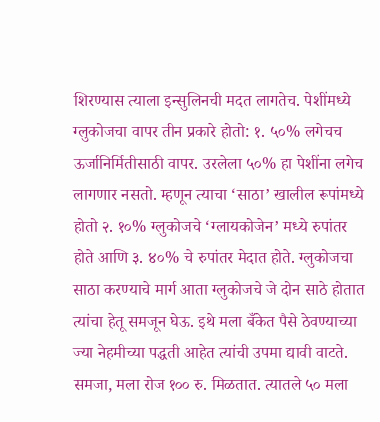शिरण्यास त्याला इन्सुलिनची मदत लागतेच. पेशींमध्ये ग्लुकोजचा वापर तीन प्रकारे होतो: १. ५०% लगेचच ऊर्जानिर्मितीसाठी वापर. उरलेला ५०% हा पेशींना लगेच लागणार नसतो. म्हणून त्याचा ‘साठा’ खालील रूपांमध्ये होतो २. १०% ग्लुकोजचे ‘ग्लायकोजेन’ मध्ये रुपांतर होते आणि ३. ४०% चे रुपांतर मेदात होते. ग्लुकोजचा साठा करण्याचे मार्ग आता ग्लुकोजचे जे दोन साठे होतात त्यांचा हेतू समजून घेऊ. इथे मला बँकेत पैसे ठेवण्याच्या ज्या नेहमीच्या पद्धती आहेत त्यांची उपमा द्यावी वाटते. समजा, मला रोज १०० रु. मिळतात. त्यातले ५० मला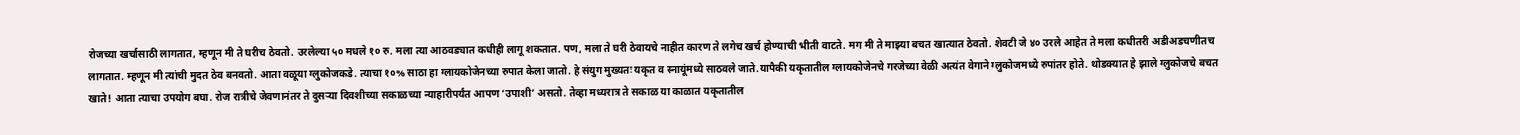रोजच्या खर्चासाठी लागतात, म्हणून मी ते घरीच ठेवतो. उरलेल्या ५० मधले १० रु. मला त्या आठवड्यात कधीही लागू शकतात. पण, मला ते घरी ठेवायचे नाहीत कारण ते लगेच खर्च होण्याची भीती वाटते. मग मी ते माझ्या बचत खात्यात ठेवतो. शेवटी जे ४० उरले आहेत ते मला कधीतरी अडीअडचणीतच लागतात. म्हणून मी त्यांची मुदत ठेव बनवतो. आता वळूया ग्लुकोजकडे. त्याचा १०% साठा हा ग्लायकोजेनच्या रुपात केला जातो. हे संयुग मुख्यतः यकृत व स्नायूंमध्ये साठवले जाते.यापैकी यकृतातील ग्लायकोजेनचे गरजेच्या वेळी अत्यंत वेगाने ग्लुकोजमध्ये रुपांतर होते. थोडक्यात हे झाले ग्लुकोजचे बचत खाते! आता त्याचा उपयोग बघा. रोज रात्रीचे जेवणानंतर ते दुसऱ्या दिवशीच्या सकाळच्या न्याहारीपर्यंत आपण ‘उपाशी’ असतो. तेव्हा मध्यरात्र ते सकाळ या काळात यकृतातील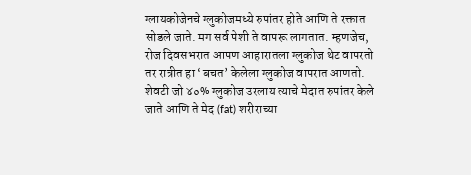ग्लायकोजेनचे ग्लुकोजमध्ये रुपांतर होते आणि ते रक्तात सोडले जाते. मग सर्व पेशी ते वापरू लागतात. म्हणजेच, रोज दिवसभरात आपण आहारातला ग्लुकोज थेट वापरतो तर रात्रीत हा ‘बचत’ केलेला ग्लुकोज वापरात आणतो. शेवटी जो ४०% ग्लुकोज उरलाय त्याचे मेदात रुपांतर केले जाते आणि ते मेद (fat) शरीराच्या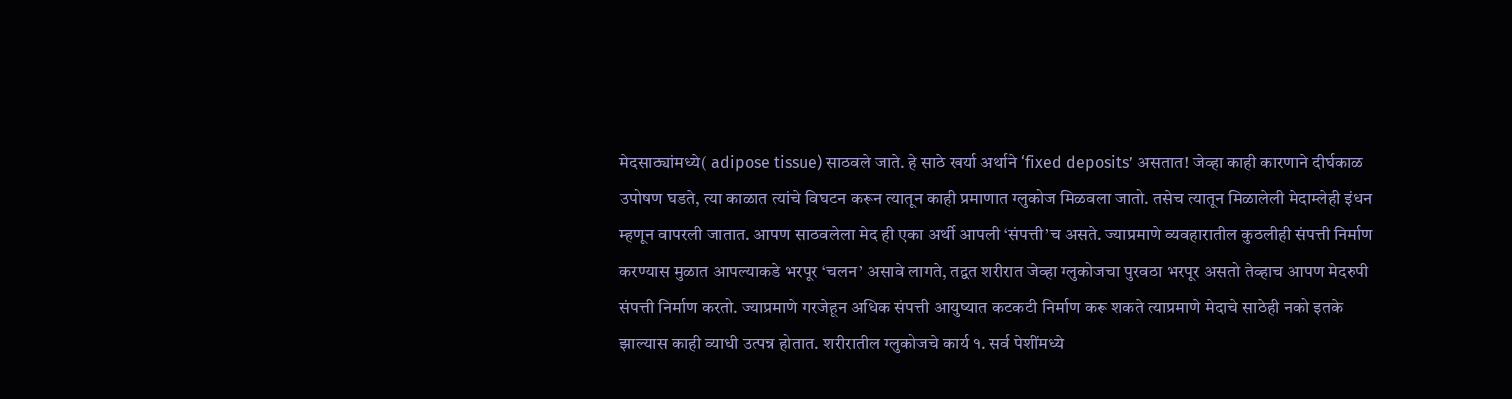मेदसाठ्यांमध्ये( adipose tissue) साठवले जाते. हे साठे खर्या अर्थाने ‘fixed deposits’ असतात! जेव्हा काही कारणाने दीर्घकाळ उपोषण घडते, त्या काळात त्यांचे विघटन करून त्यातून काही प्रमाणात ग्लुकोज मिळवला जातो. तसेच त्यातून मिळालेली मेदाम्लेही इंधन म्हणून वापरली जातात. आपण साठवलेला मेद ही एका अर्थी आपली ‘संपत्ती’च असते. ज्याप्रमाणे व्यवहारातील कुठलीही संपत्ती निर्माण करण्यास मुळात आपल्याकडे भरपूर ‘चलन’ असावे लागते, तद्वत शरीरात जेव्हा ग्लुकोजचा पुरवठा भरपूर असतो तेव्हाच आपण मेदरुपी संपत्ती निर्माण करतो. ज्याप्रमाणे गरजेहून अधिक संपत्ती आयुष्यात कटकटी निर्माण करू शकते त्याप्रमाणे मेदाचे साठेही नको इतके झाल्यास काही व्याधी उत्पन्न होतात. शरीरातील ग्लुकोजचे कार्य १. सर्व पेशींमध्ये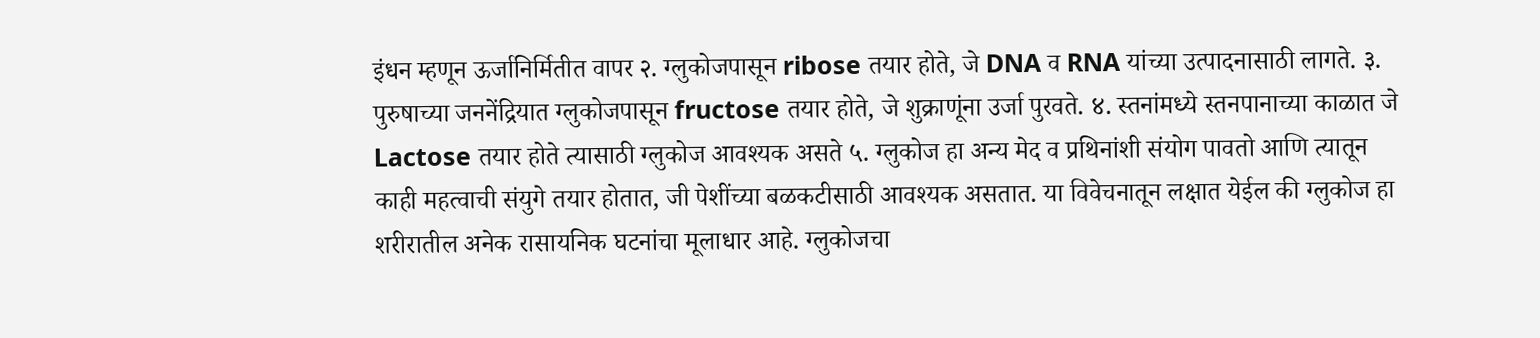इंधन म्हणून ऊर्जानिर्मितीत वापर २. ग्लुकोजपासून ribose तयार होते, जे DNA व RNA यांच्या उत्पादनासाठी लागते. ३. पुरुषाच्या जननेंद्रियात ग्लुकोजपासून fructose तयार होते, जे शुक्राणूंना उर्जा पुरवते. ४. स्तनांमध्ये स्तनपानाच्या काळात जे Lactose तयार होते त्यासाठी ग्लुकोज आवश्यक असते ५. ग्लुकोज हा अन्य मेद व प्रथिनांशी संयोग पावतो आणि त्यातून काही महत्वाची संयुगे तयार होतात, जी पेशींच्या बळकटीसाठी आवश्यक असतात. या विवेचनातून लक्षात येईल की ग्लुकोज हा शरीरातील अनेक रासायनिक घटनांचा मूलाधार आहे. ग्लुकोजचा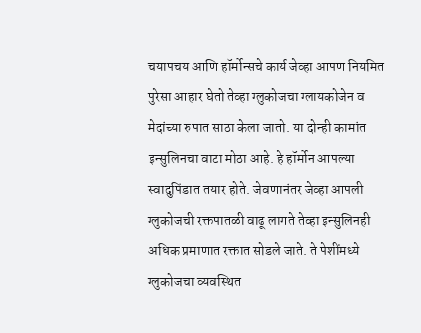चयापचय आणि हॉर्मोन्सचे कार्य जेव्हा आपण नियमित पुरेसा आहार घेतो तेव्हा ग्लुकोजचा ग्लायकोजेन व मेदांच्या रुपात साठा केला जातो. या दोन्ही कामांत इन्सुलिनचा वाटा मोठा आहे. हे हॉर्मोन आपल्या स्वादुपिंडात तयार होते. जेवणानंतर जेव्हा आपली ग्लुकोजची रक्तपातळी वाढू लागते तेव्हा इन्सुलिनही अधिक प्रमाणात रक्तात सोडले जाते. ते पेशींमध्ये ग्लुकोजचा व्यवस्थित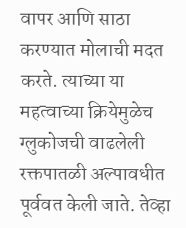वापर आणि साठा करण्यात मोलाची मदत करते. त्याच्या या महत्वाच्या क्रियेमुळेच ग्लुकोजची वाढलेली रक्तपातळी अल्पावधीत पूर्ववत केली जाते. तेव्हा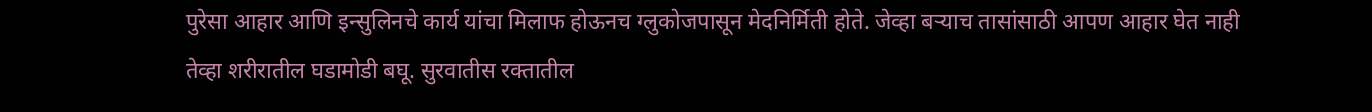पुरेसा आहार आणि इन्सुलिनचे कार्य यांचा मिलाफ होऊनच ग्लुकोजपासून मेदनिर्मिती होते. जेव्हा बऱ्याच तासांसाठी आपण आहार घेत नाही तेव्हा शरीरातील घडामोडी बघू. सुरवातीस रक्तातील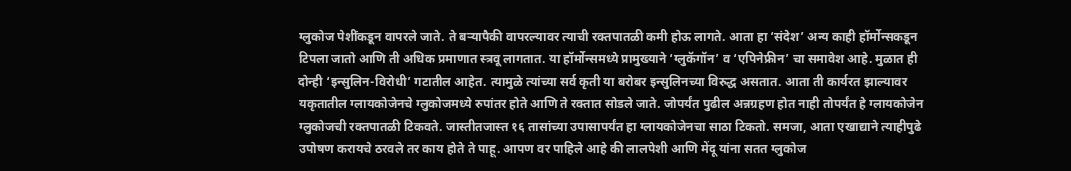ग्लुकोज पेशींकडून वापरले जाते. ते बऱ्यापैकी वापरल्यावर त्याची रक्तपातळी कमी होऊ लागते. आता हा ‘संदेश’ अन्य काही हॉर्मोन्सकडून टिपला जातो आणि ती अधिक प्रमाणात स्त्रवू लागतात. या हॉर्मोन्समध्ये प्रामुख्याने ‘ग्लुकॅगॉन’ व ‘एपिनेफ्रीन’ चा समावेश आहे. मुळात ही दोन्ही ‘इन्सुलिन-विरोधी’ गटातील आहेत. त्यामुळे त्यांच्या सर्व कृती या बरोबर इन्सुलिनच्या विरुद्ध असतात. आता ती कार्यरत झाल्यावर यकृतातील ग्लायकोजेनचे ग्लुकोजमध्ये रुपांतर होते आणि ते रक्तात सोडले जाते. जोपर्यंत पुढील अन्नग्रहण होत नाही तोपर्यंत हे ग्लायकोजेन ग्लुकोजची रक्तपातळी टिकवते. जास्तीतजास्त १६ तासांच्या उपासापर्यंत हा ग्लायकोजेनचा साठा टिकतो. समजा, आता एखाद्याने त्याहीपुढे उपोषण करायचे ठरवले तर काय होते ते पाहू. आपण वर पाहिले आहे की लालपेशी आणि मेंदू यांना सतत ग्लुकोज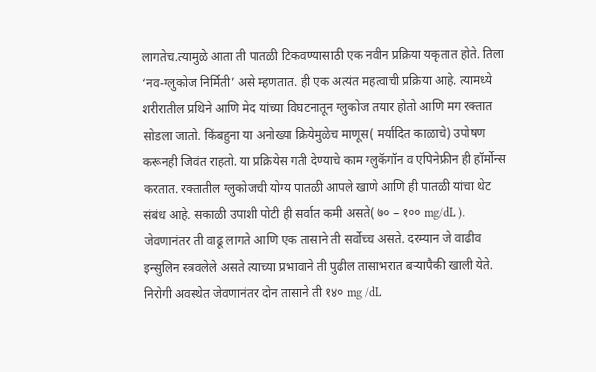लागतेच.त्यामुळे आता ती पातळी टिकवण्यासाठी एक नवीन प्रक्रिया यकृतात होते. तिला ‘नव-ग्लुकोज निर्मिती’ असे म्हणतात. ही एक अत्यंत महत्वाची प्रक्रिया आहे. त्यामध्ये शरीरातील प्रथिने आणि मेद यांच्या विघटनातून ग्लुकोज तयार होतो आणि मग रक्तात सोडला जातो. किंबहुना या अनोख्या क्रियेमुळेच माणूस( मर्यादित काळाचे) उपोषण करूनही जिवंत राहतो. या प्रक्रियेस गती देण्याचे काम ग्लुकॅगॉन व एपिनेफ्रीन ही हॉर्मोन्स करतात. रक्तातील ग्लुकोजची योग्य पातळी आपले खाणे आणि ही पातळी यांचा थेट संबंध आहे. सकाळी उपाशी पोटी ही सर्वात कमी असते( ७० – १०० mg/dL ). जेवणानंतर ती वाढू लागते आणि एक तासाने ती सर्वोच्च असते. दरम्यान जे वाढीव इन्सुलिन स्त्रवलेले असते त्याच्या प्रभावाने ती पुढील तासाभरात बऱ्यापैकी खाली येते. निरोगी अवस्थेत जेवणानंतर दोन तासाने ती १४० mg /dL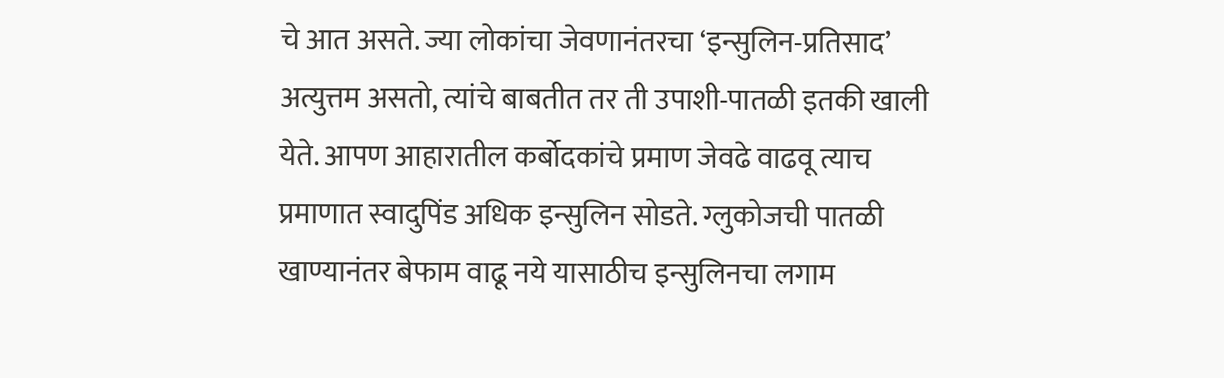चे आत असते. ज्या लोकांचा जेवणानंतरचा ‘इन्सुलिन-प्रतिसाद’ अत्युत्तम असतो, त्यांचे बाबतीत तर ती उपाशी-पातळी इतकी खाली येते. आपण आहारातील कर्बोदकांचे प्रमाण जेवढे वाढवू त्याच प्रमाणात स्वादुपिंड अधिक इन्सुलिन सोडते. ग्लुकोजची पातळी खाण्यानंतर बेफाम वाढू नये यासाठीच इन्सुलिनचा लगाम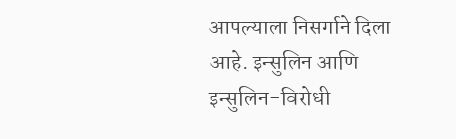आपल्याला निसर्गाने दिला आहे. इन्सुलिन आणि इन्सुलिन-विरोधी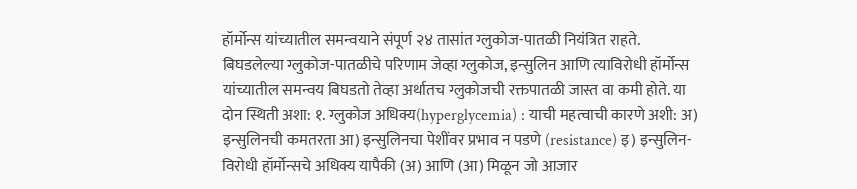हॉर्मोन्स यांच्यातील समन्वयाने संपूर्ण २४ तासांत ग्लुकोज-पातळी नियंत्रित राहते. बिघडलेल्या ग्लुकोज-पातळीचे परिणाम जेव्हा ग्लुकोज, इन्सुलिन आणि त्याविरोधी हॉर्मोन्स यांच्यातील समन्वय बिघडतो तेव्हा अर्थातच ग्लुकोजची रक्तपातळी जास्त वा कमी होते. या दोन स्थिती अशा: १. ग्लुकोज अधिक्य(hyperglycemia) : याची महत्वाची कारणे अशी: अ) इन्सुलिनची कमतरता आ) इन्सुलिनचा पेशींवर प्रभाव न पडणे (resistance) इ) इन्सुलिन-विरोधी हॉर्मोन्सचे अधिक्य यापैकी (अ) आणि (आ) मिळून जो आजार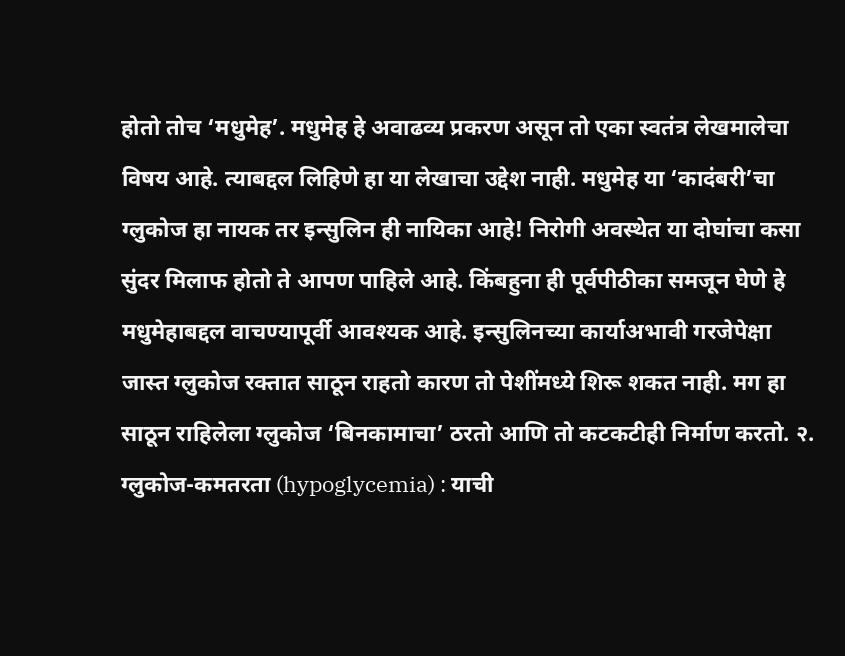होतो तोच ‘मधुमेह’. मधुमेह हे अवाढव्य प्रकरण असून तो एका स्वतंत्र लेखमालेचा विषय आहे. त्याबद्दल लिहिणे हा या लेखाचा उद्देश नाही. मधुमेह या ‘कादंबरी’चा ग्लुकोज हा नायक तर इन्सुलिन ही नायिका आहे! निरोगी अवस्थेत या दोघांचा कसा सुंदर मिलाफ होतो ते आपण पाहिले आहे. किंबहुना ही पूर्वपीठीका समजून घेणे हे मधुमेहाबद्दल वाचण्यापूर्वी आवश्यक आहे. इन्सुलिनच्या कार्याअभावी गरजेपेक्षा जास्त ग्लुकोज रक्तात साठून राहतो कारण तो पेशींमध्ये शिरू शकत नाही. मग हा साठून राहिलेला ग्लुकोज ‘बिनकामाचा’ ठरतो आणि तो कटकटीही निर्माण करतो. २. ग्लुकोज-कमतरता (hypoglycemia) : याची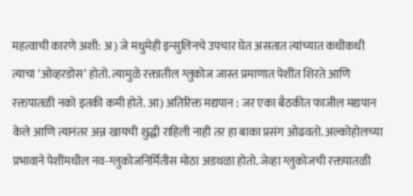महत्वाची कारणे अशी: अ) जे मधुमेही इन्सुलिनचे उपचार घेत असतात त्यांच्यात कधीकधी त्याचा ‘ओव्हरडोस’ होतो. त्यामुळे रक्तातील ग्लुकोज जास्त प्रमाणात पेशींत शिरते आणि रक्तपातळी नको इतकी कमी होते. आ) अतिरिक्त मद्यपान : जर एका बैठकीत फाजील मद्यपान केले आणि त्यानंतर अन्न खायची शुद्धी राहिली नाही तर हा बाका प्रसंग ओढवतो. अल्कोहोलच्या प्रभावाने पेशींमधील नव-ग्लुकोजनिर्मितीस मोठा अडथळा होतो. जेव्हा ग्लुकोजची रक्तपातळी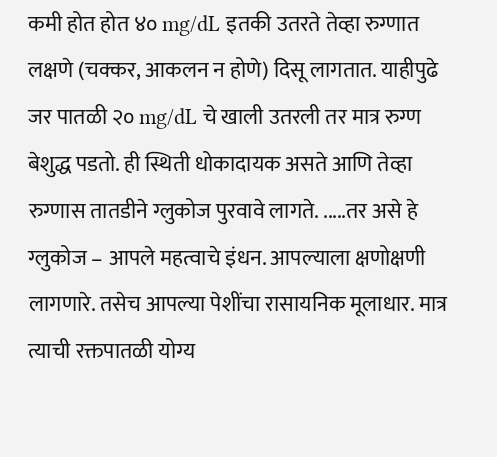कमी होत होत ४० mg/dL इतकी उतरते तेव्हा रुग्णात लक्षणे (चक्कर, आकलन न होणे) दिसू लागतात. याहीपुढे जर पातळी २० mg/dL चे खाली उतरली तर मात्र रुग्ण बेशुद्ध पडतो. ही स्थिती धोकादायक असते आणि तेव्हा रुग्णास तातडीने ग्लुकोज पुरवावे लागते. .....तर असे हे ग्लुकोज – आपले महत्वाचे इंधन. आपल्याला क्षणोक्षणी लागणारे. तसेच आपल्या पेशींचा रासायनिक मूलाधार. मात्र त्याची रक्तपातळी योग्य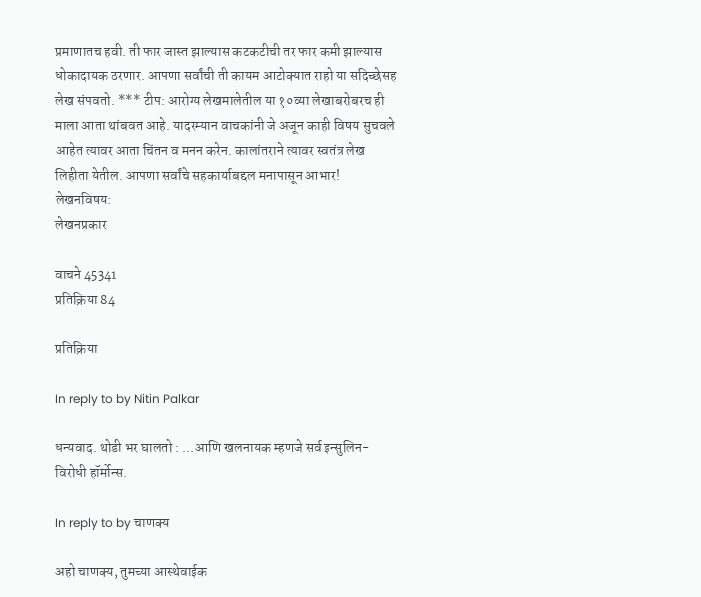प्रमाणातच हवी. ती फार जास्त झाल्यास कटकटीची तर फार कमी झाल्यास धोकादायक ठरणार. आपणा सर्वांची ती कायम आटोक्यात राहो या सदिच्छेसह लेख संपवतो. *** टीप: आरोग्य लेखमालेतील या १०व्या लेखाबरोबरच ही माला आता थांबवत आहे. यादरम्यान वाचकांनी जे अजून काही विषय सुचवले आहेत त्यावर आता चिंतन व मनन करेन. कालांतराने त्यावर स्वतंत्र लेख लिहीता येतील. आपणा सर्वांचे सहकार्याबद्दल मनापासून आभार!
लेखनविषय:
लेखनप्रकार

वाचने 45341
प्रतिक्रिया 84

प्रतिक्रिया

In reply to by Nitin Palkar

धन्यवाद. थोडी भर घालतो : ...आणि खलनायक म्हणजे सर्व इन्सुलिन-विरोधी हॉर्मोन्स.

In reply to by चाणक्य

अहो चाणक्य, तुमच्या आस्थेवाईक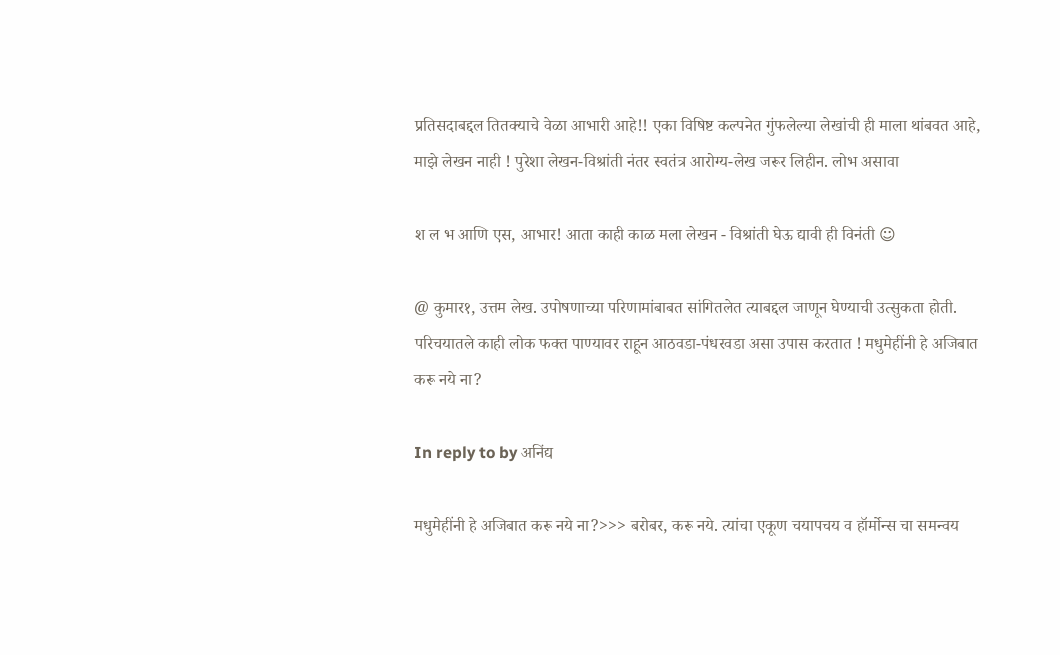प्रतिसदाबद्दल तितक्याचे वेळा आभारी आहे!! एका विषिष्ट कल्पनेत गुंफलेल्या लेखांची ही माला थांबवत आहे, माझे लेखन नाही ! पुरेशा लेखन-विश्रांती नंतर स्वतंत्र आरोग्य-लेख जरूर लिहीन. लोभ असावा

श ल भ आणि एस, आभार! आता काही काळ मला लेखन - विश्रांती घेऊ द्यावी ही विनंती ☺

@ कुमार१, उत्तम लेख. उपोषणाच्या परिणामांबाबत सांगितलेत त्याबद्दल जाणून घेण्याची उत्सुकता होती. परिचयातले काही लोक फक्त पाण्यावर राहून आठवडा-पंधरवडा असा उपास करतात ! मधुमेहींनी हे अजिबात करू नये ना?

In reply to by अनिंद्य

मधुमेहींनी हे अजिबात करू नये ना?>>> बरोबर, करू नये. त्यांचा एकूण चयापचय व हॉर्मोन्स चा समन्वय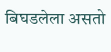बिघडलेला असतो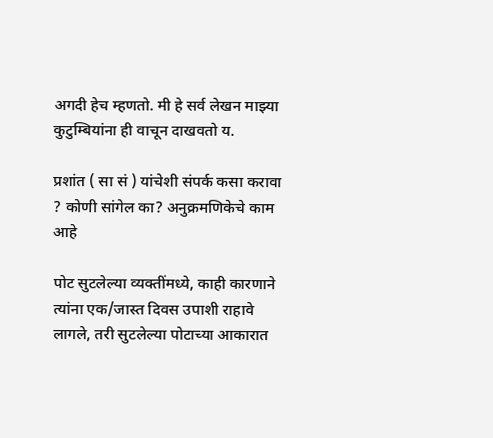अगदी हेच म्हणतो. मी हे सर्व लेखन माझ्या कुटुम्बियांना ही वाचून दाखवतो य.

प्रशांत ( सा सं ) यांचेशी संपर्क कसा करावा ? कोणी सांगेल का? अनुक्रमणिकेचे काम आहे

पोट सुटलेल्या व्यक्तींमध्ये, काही कारणाने त्यांना एक/जास्त दिवस उपाशी राहावे लागले, तरी सुटलेल्या पोटाच्या आकारात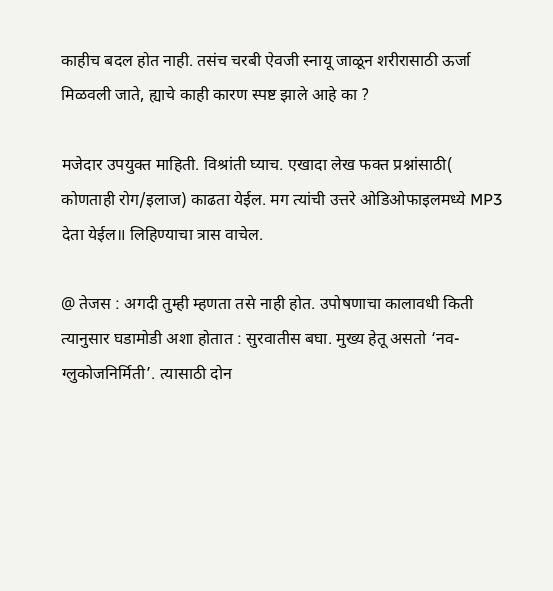काहीच बदल होत नाही. तसंच चरबी ऐवजी स्नायू जाळून शरीरासाठी ऊर्जा मिळवली जाते, ह्याचे काही कारण स्पष्ट झाले आहे का ?

मजेदार उपयुक्त माहिती. विश्रांती घ्याच. एखादा लेख फक्त प्रश्नांसाठी( कोणताही रोग/इलाज) काढता येईल. मग त्यांची उत्तरे ओडिओफाइलमध्ये MP3 देता येईल॥ लिहिण्याचा त्रास वाचेल.

@ तेजस : अगदी तुम्ही म्हणता तसे नाही होत. उपोषणाचा कालावधी किती त्यानुसार घडामोडी अशा होतात : सुरवातीस बघा. मुख्य हेतू असतो ‘नव-ग्लुकोजनिर्मिती’. त्यासाठी दोन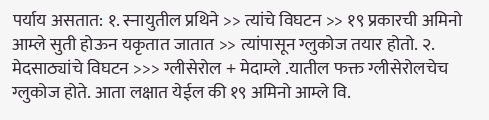पर्याय असतात: १. स्नायुतील प्रथिने >> त्यांचे विघटन >> १९ प्रकारची अमिनो आम्ले सुती होऊन यकृतात जातात >> त्यांपासून ग्लुकोज तयार होतो. २. मेदसाठ्यांचे विघटन >>> ग्लीसेरोल + मेदाम्ले .यातील फक्त ग्लीसेरोलचेच ग्लुकोज होते. आता लक्षात येईल की १९ अमिनो आम्ले वि.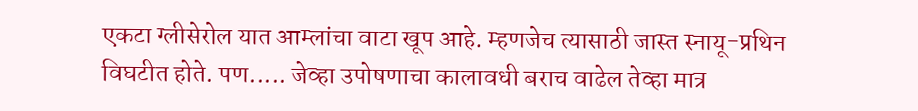एकटा ग्लीसेरोल यात आम्लांचा वाटा खूप आहे. म्हणजेच त्यासाठी जास्त स्नायू-प्रथिन विघटीत होते. पण..... जेव्हा उपोषणाचा कालावधी बराच वाढेल तेव्हा मात्र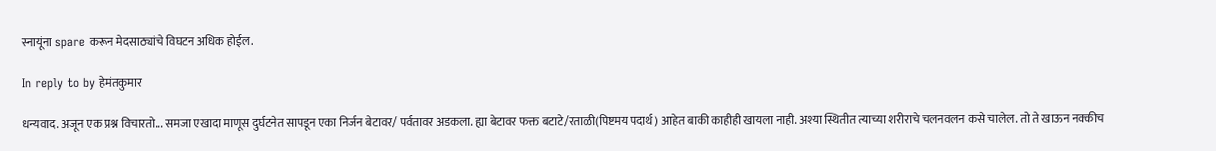स्नायूंना spare करून मेदसाठ्यांचे विघटन अधिक होईल.

In reply to by हेमंतकुमार

धन्यवाद. अजून एक प्रश्न विचारतो... समजा एखादा माणूस दुर्घटनेत सापडून एका निर्जन बेटावर/ पर्वतावर अडकला. ह्या बेटावर फक्त बटाटे/रताळी(पिष्टमय पदार्थ) आहेत बाकी काहीही खायला नाही. अश्या स्थितीत त्याच्या शरीराचे चलनवलन कसे चालेल. तो ते खाऊन नक्कीच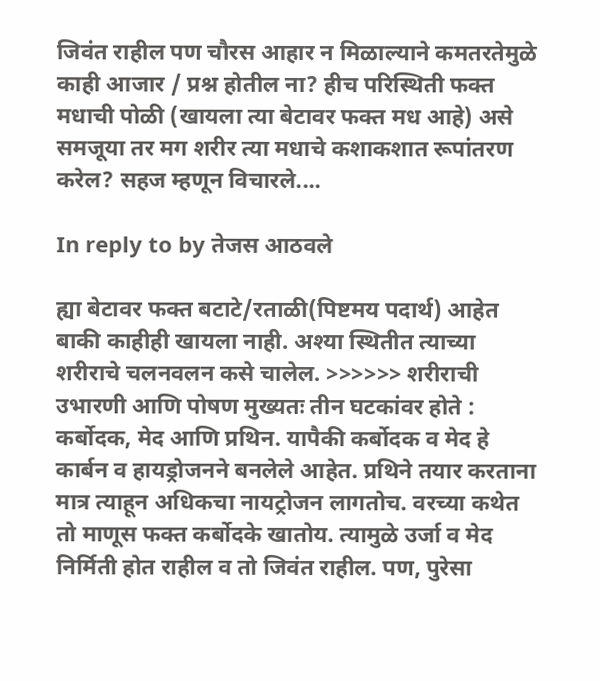जिवंत राहील पण चौरस आहार न मिळाल्याने कमतरतेमुळे काही आजार / प्रश्न होतील ना? हीच परिस्थिती फक्त मधाची पोळी (खायला त्या बेटावर फक्त मध आहे) असे समजूया तर मग शरीर त्या मधाचे कशाकशात रूपांतरण करेल? सहज म्हणून विचारले....

In reply to by तेजस आठवले

ह्या बेटावर फक्त बटाटे/रताळी(पिष्टमय पदार्थ) आहेत बाकी काहीही खायला नाही. अश्या स्थितीत त्याच्या शरीराचे चलनवलन कसे चालेल. >>>>>> शरीराची उभारणी आणि पोषण मुख्यतः तीन घटकांवर होते : कर्बोदक, मेद आणि प्रथिन. यापैकी कर्बोदक व मेद हे कार्बन व हायड्रोजनने बनलेले आहेत. प्रथिने तयार करताना मात्र त्याहून अधिकचा नायट्रोजन लागतोच. वरच्या कथेत तो माणूस फक्त कर्बोदके खातोय. त्यामुळे उर्जा व मेद निर्मिती होत राहील व तो जिवंत राहील. पण, पुरेसा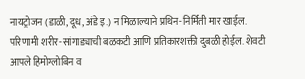नायट्रोजन (डाळी, दूध, अंडे इ.) न मिळाल्याने प्रथिन-निर्मिती मार खाईल. परिणामी शरीर-सांगाड्याची बळकटी आणि प्रतिकारशक्ती दुबळी होईल. शेवटी आपले हिमोग्लोबिन व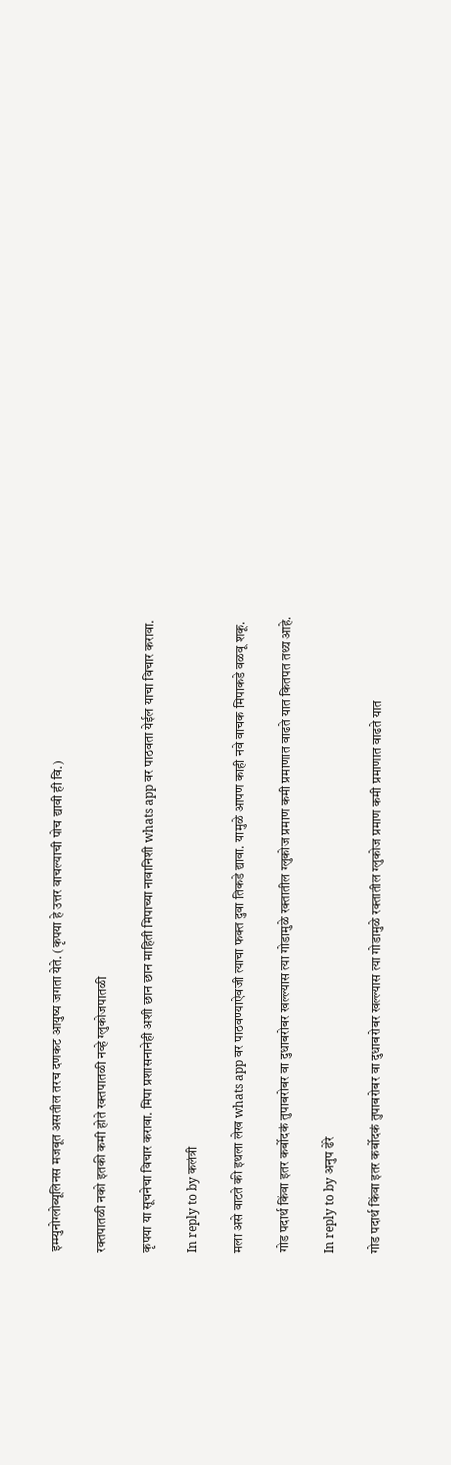इम्म्युनोग्लोब्यूलिनस मजबूत असतील तरच दणकट आयुष्य जगता येते. (कृपया हे उत्तर वाचल्याची पोच द्यावी ही वि.)

रक्तपातळी नको इतकी कमी होते रक्तपातळी नव्हे ग्लुकोजपातळी

कृपया या सूचनेचा विचार करावा. मिपा प्रशासनानेही अशी छान छान माहिती मिपाच्या नावानिशी whats app वर पाठवता येईल याचा विचार करावा.

In reply to by कलंत्री

मला असे वाटते की इथला लेख whats app वर पाठवण्याऐवजी त्याचा फक्त दुवा तिकडे द्यावा. यामुळे आपण काही नवे वाचक मिपाकडे वळवू शकू.

गोड पदार्थ किंवा इतर कर्बोदकं तुपाबरोबर वा दुधाबरोबर खल्ल्यास त्या गोडामुळे रक्तातील ग्लुकोज प्रमाण कमी प्रमाणात वाढते यात कितपत तथ्य आहे.

In reply to by अनुप ढेरे

गोड पदार्थ किंवा इतर कर्बोदकं तुपाबरोबर वा दुधाबरोबर खल्ल्यास त्या गोडामुळे रक्तातील ग्लुकोज प्रमाण कमी प्रमाणात वाढते यात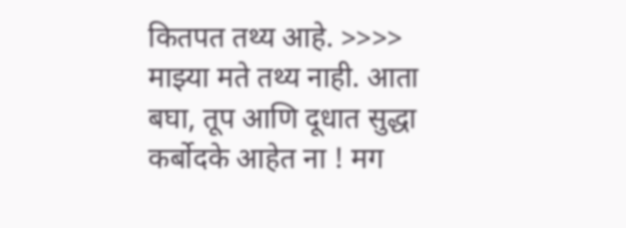कितपत तथ्य आहे. >>>> माझ्या मते तथ्य नाही. आता बघा, तूप आणि दूधात सुद्धा कर्बोदके आहेत ना ! मग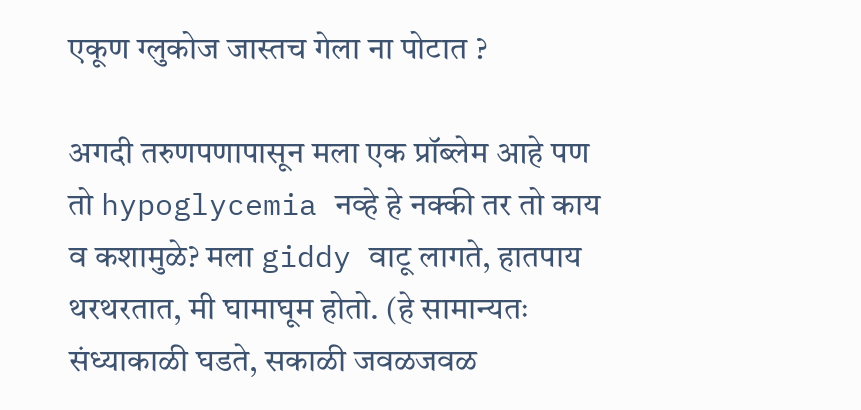एकूण ग्लुकोज जास्तच गेला ना पोटात ?

अगदी तरुणपणापासून मला एक प्रॉब्लेम आहे पण तो hypoglycemia नव्हे हे नक्की तर तो काय व कशामुळे? मला giddy वाटू लागते, हातपाय थरथरतात, मी घामाघूम होतो. (हे सामान्यतः संध्याकाळी घडते, सकाळी जवळजवळ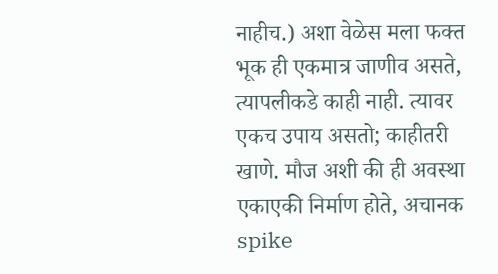नाहीच.) अशा वेळेस मला फक्त भूक ही एकमात्र जाणीव असते, त्यापलीकडे काही नाही. त्यावर एकच उपाय असतो; काहीतरी खाणे. मौज अशी की ही अवस्था एकाएकी निर्माण होते, अचानक spike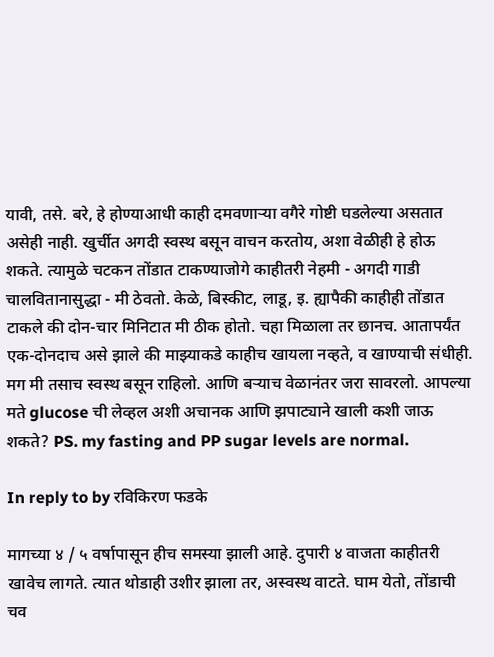यावी, तसे. बरे, हे होण्याआधी काही दमवणाऱ्या वगैरे गोष्टी घडलेल्या असतात असेही नाही. खुर्चीत अगदी स्वस्थ बसून वाचन करतोय, अशा वेळीही हे होऊ शकते. त्यामुळे चटकन तोंडात टाकण्याजोगे काहीतरी नेहमी - अगदी गाडी चालवितानासुद्धा - मी ठेवतो. केळे, बिस्कीट, लाडू, इ. ह्यापैकी काहीही तोंडात टाकले की दोन-चार मिनिटात मी ठीक होतो. चहा मिळाला तर छानच. आतापर्यंत एक-दोनदाच असे झाले की माझ्याकडे काहीच खायला नव्हते, व खाण्याची संधीही. मग मी तसाच स्वस्थ बसून राहिलो. आणि बऱ्याच वेळानंतर जरा सावरलो. आपल्या मते glucose ची लेव्हल अशी अचानक आणि झपाट्याने खाली कशी जाऊ शकते? PS. my fasting and PP sugar levels are normal.

In reply to by रविकिरण फडके

मागच्या ४ / ५ वर्षापासून हीच समस्या झाली आहे. दुपारी ४ वाजता काहीतरी खावेच लागते. त्यात थोडाही उशीर झाला तर, अस्वस्थ वाटते. घाम येतो, तोंडाची चव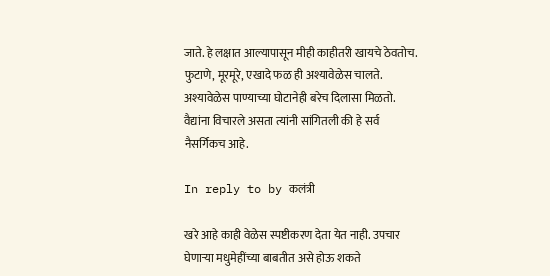जाते. हे लक्षात आल्यापासून मीही काहीतरी खायचे ठेवतोच. फुटाणे, मूरमूरे, एखादे फळ ही अश्यावेळेस चालते. अश्यावेळेस पाण्याच्या घोटानेही बरेच दिलासा मिळतो. वैद्यांना विचारले असता त्यांनी सांगितली की हे सर्व नैसर्गिकच आहे.

In reply to by कलंत्री

खरे आहे काही वेळेस स्पष्टीकरण देता येत नाही. उपचार घेणाऱ्या मधुमेहींच्या बाबतीत असे होऊ शकते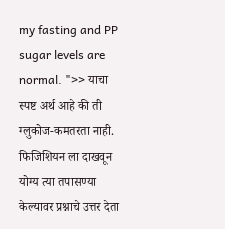my fasting and PP sugar levels are normal. ">> याचा स्पष्ट अर्थ आहे की ती ग्लुकोज-कमतरता नाही. फिजिशियन ला दाखवून योग्य त्या तपासण्या केल्यावर प्रश्नाचे उत्तर देता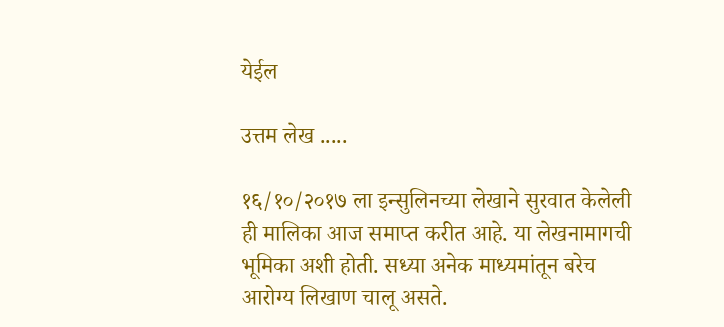येईल

उत्तम लेख .....

१६/१०/२०१७ ला इन्सुलिनच्या लेखाने सुरवात केलेली ही मालिका आज समाप्त करीत आहे. या लेखनामागची भूमिका अशी होती. सध्या अनेक माध्यमांतून बरेच आरोग्य लिखाण चालू असते.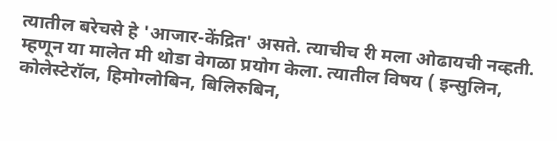त्यातील बरेचसे हे 'आजार-केंद्रित' असते. त्याचीच री मला ओढायची नव्हती. म्हणून या मालेत मी थोडा वेगळा प्रयोग केला. त्यातील विषय ( इन्सुलिन, कोलेस्टेरॉल, हिमोग्लोबिन, बिलिरुबिन,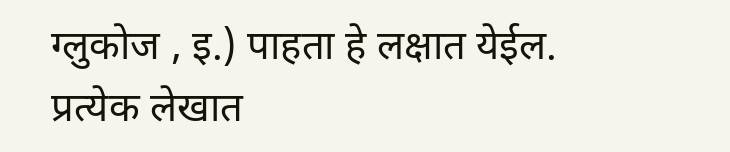ग्लुकोज , इ.) पाहता हे लक्षात येईल. प्रत्येक लेखात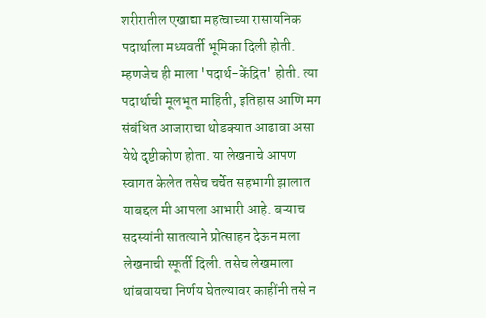शरीरातील एखाद्या महत्वाच्या रासायनिक पदार्थाला मध्यवर्ती भूमिका दिली होती. म्हणजेच ही माला 'पदार्थ-केंद्रित' होती. त्या पदार्थाची मूलभूत माहिती, इतिहास आणि मग संबंधित आजाराचा थोडक्यात आढावा असा येथे दृष्टीकोण होता. या लेखनाचे आपण स्वागत केलेत तसेच चर्चेत सहभागी झालात याबद्दल मी आपला आभारी आहे. बऱ्याच सदस्यांनी सातत्याने प्रोत्साहन देऊन मला लेखनाची स्फूर्ती दिली. तसेच लेखमाला थांबवायचा निर्णय घेतल्यावर काहींनी तसे न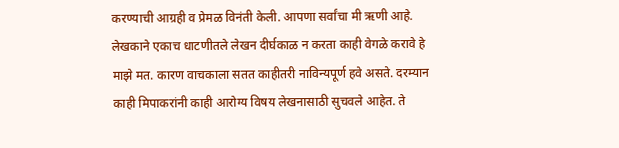करण्याची आग्रही व प्रेमळ विनंती केली. आपणा सर्वांचा मी ऋणी आहे. लेखकाने एकाच धाटणीतले लेखन दीर्घकाळ न करता काही वेगळे करावे हे माझे मत. कारण वाचकाला सतत काहीतरी नाविन्यपूर्ण हवे असते. दरम्यान काही मिपाकरांनी काही आरोग्य विषय लेखनासाठी सुचवले आहेत. ते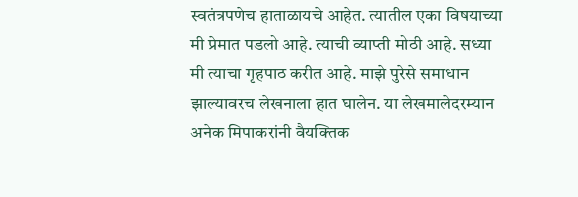स्वतंत्रपणेच हाताळायचे आहेत. त्यातील एका विषयाच्या मी प्रेमात पडलो आहे. त्याची व्याप्ती मोठी आहे. सध्या मी त्याचा गृहपाठ करीत आहे. माझे पुरेसे समाधान झाल्यावरच लेखनाला हात घालेन. या लेखमालेदरम्यान अनेक मिपाकरांनी वैयक्तिक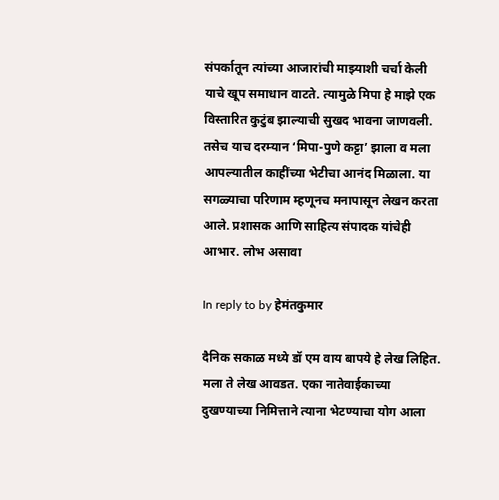संपर्कातून त्यांच्या आजारांची माझ्याशी चर्चा केली याचे खूप समाधान वाटते. त्यामुळे मिपा हे माझे एक विस्तारित कुटुंब झाल्याची सुखद भावना जाणवली. तसेच याच दरम्यान ‘मिपा-पुणे कट्टा’ झाला व मला आपल्यातील काहींच्या भेटीचा आनंद मिळाला. या सगळ्याचा परिणाम म्हणूनच मनापासून लेखन करता आले. प्रशासक आणि साहित्य संपादक यांचेही आभार. लोभ असावा

In reply to by हेमंतकुमार

दैनिक सकाळ मध्ये डॉ एम वाय बापये हे लेख लिहित. मला ते लेख आवडत. एका नातेवाईकाच्या दुखण्याच्या निमित्ताने त्याना भेटण्याचा योग आला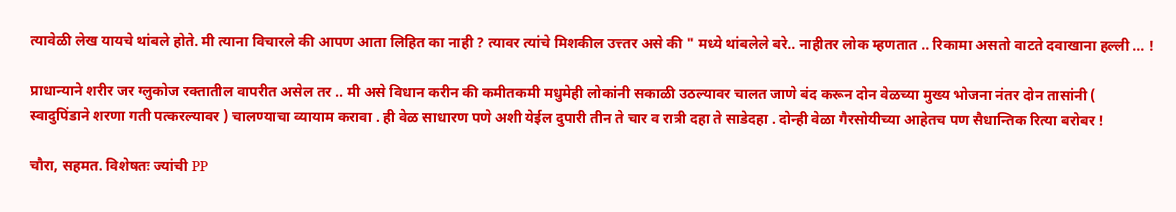त्यावेळी लेख यायचे थांबले होते. मी त्याना विचारले की आपण आता लिहित का नाही ? त्यावर त्यांचे मिशकील उत्त्तर असे की " मध्ये थांबलेले बरे.. नाहीतर लोक म्हणतात .. रिकामा असतो वाटते दवाखाना हल्ली ... !

प्राधान्याने शरीर जर ग्लुकोज रक्तातील वापरीत असेल तर .. मी असे विधान करीन की कमीतकमी मधुमेही लोकांनी सकाळी उठल्यावर चालत जाणे बंद करून दोन वेळच्या मुख्य भोजना नंतर दोन तासांनी ( स्वादुपिंडाने शरणा गती पत्करल्यावर ) चालण्याचा व्यायाम करावा . ही वेळ साधारण पणे अशी येईल दुपारी तीन ते चार व रात्री दहा ते साडेदहा . दोन्ही वेळा गैरसोयीच्या आहेतच पण सैधान्तिक रित्या बरोबर !

चौरा, सहमत. विशेषतः ज्यांची PP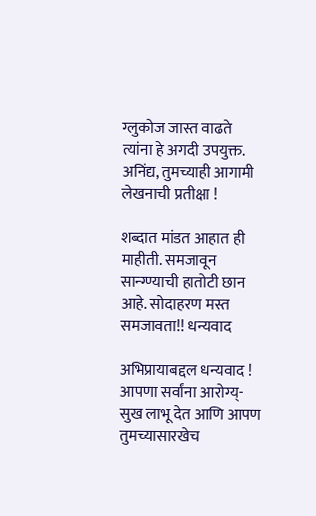ग्लुकोज जास्त वाढते त्यांना हे अगदी उपयुक्त. अनिंद्य, तुमच्याही आगामी लेखनाची प्रतीक्षा !

शब्दात मांडत आहात ही माहीती. समजावून सान्ग्ण्याची हातोटी छान आहे. सोदाहरण मस्त समजावता!! धन्यवाद

अभिप्रायाबद्दल धन्यवाद ! आपणा सर्वांना आरोग्य्-सुख लाभू देत आणि आपण तुमच्यासारखेच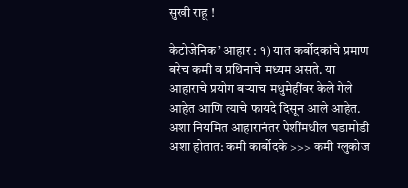सुखी राहू !

केटोजेनिक’ आहार : १) यात कर्बोदकांचे प्रमाण बरेच कमी व प्रथिनाचे मध्यम असते. या आहाराचे प्रयोग बऱ्याच मधुमेहींवर केले गेले आहेत आणि त्याचे फायदे दिसून आले आहेत. अशा नियमित आहारानंतर पेशींमधील घडामोडी अशा होतात: कमी कार्बोदके >>> कमी ग्लुकोज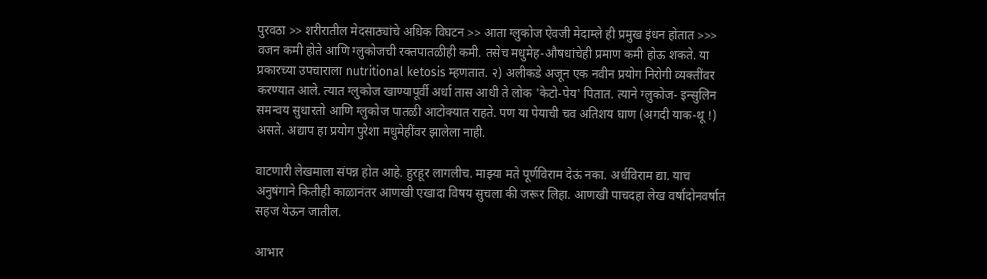पुरवठा >> शरीरातील मेदसाठ्यांचे अधिक विघटन >> आता ग्लुकोज ऐवजी मेदाम्ले ही प्रमुख इंधन होतात >>> वजन कमी होते आणि ग्लुकोजची रक्तपातळीही कमी. तसेच मधुमेह-औषधांचेही प्रमाण कमी होऊ शकते. या प्रकारच्या उपचाराला nutritional ketosis म्हणतात. २) अलीकडे अजून एक नवीन प्रयोग निरोगी व्यक्तींवर करण्यात आले. त्यात ग्लुकोज खाण्यापूर्वी अर्धा तास आधी ते लोक 'केटो-पेय' पितात. त्याने ग्लुकोज- इन्सुलिन समन्वय सुधारतो आणि ग्लुकोज पातळी आटोक्यात राहते. पण या पेयाची चव अतिशय घाण (अगदी याक-थू !) असते. अद्याप हा प्रयोग पुरेशा मधुमेहींवर झालेला नाही.

वाटणारी लेखमाला संपन्न होत आहे. हुरहूर लागलीच. माझ्या मते पूर्णविराम देऊं नका. अर्धविराम द्या. याच अनुषंगाने कितीही काळानंतर आणखी एखादा विषय सुचला की जरूर लिहा. आणखी पाचदहा लेख वर्षादोनवर्षात सहज येऊन जातील.

आभार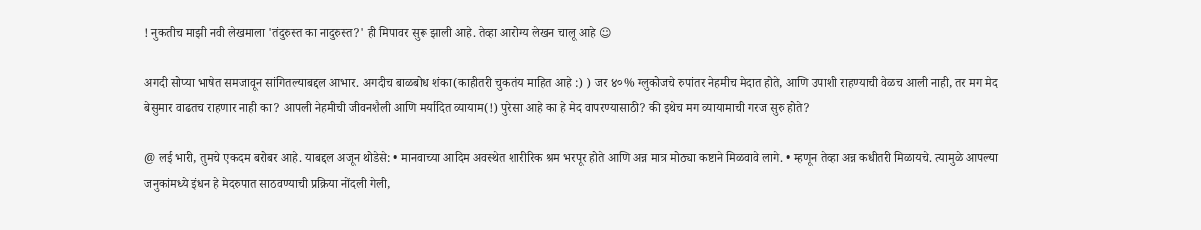! नुकतीच माझी नवी लेखमाला 'तंदुरुस्त का नादुरुस्त?' ही मिपावर सुरू झाली आहे. तेव्हा आरोग्य लेखन चालू आहे ☺

अगदी सोप्या भाषेत समजावून सांगितल्याबद्दल आभार. अगदीच बाळबोध शंका(काहीतरी चुकतंय माहित आहे :) ) जर ४०% ग्लुकोजचे रुपांतर नेहमीच मेदात होते, आणि उपाशी राहण्याची वेळच आली नाही, तर मग मेद बेसुमार वाढतच राहणार नाही का? आपली नेहमीची जीवनशैली आणि मर्यादित व्यायाम(!) पुरेसा आहे का हे मेद वापरण्यासाठी? की इथेच मग व्यायामाची गरज सुरु होते?

@ लई भारी, तुमचे एकदम बरोबर आहे. याबद्दल अजून थोडेसे: • मानवाच्या आदिम अवस्थेत शारीरिक श्रम भरपूर होते आणि अन्न मात्र मोठ्या कष्टाने मिळवावे लागे. • म्हणून तेव्हा अन्न कधीतरी मिळायचे. त्यामुळे आपल्या जनुकांमध्ये इंधन हे मेदरुपात साठवण्याची प्रक्रिया नोंदली गेली,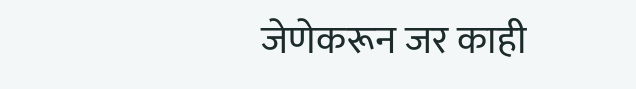जेणेकरून जर काही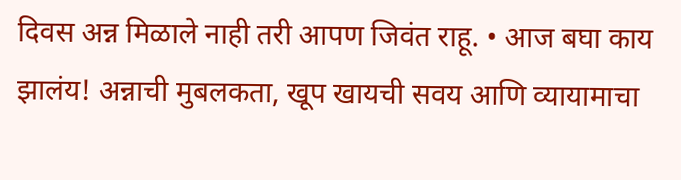दिवस अन्न मिळाले नाही तरी आपण जिवंत राहू. • आज बघा काय झालंय! अन्नाची मुबलकता, खूप खायची सवय आणि व्यायामाचा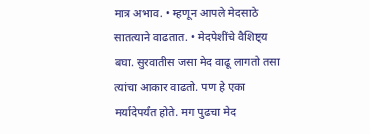मात्र अभाव. • म्हणून आपले मेदसाठे सातत्याने वाढतात. • मेदपेशींचे वैशिष्ट्य बघा. सुरवातीस जसा मेद वाढू लागतो तसा त्यांचा आकार वाढतो. पण हे एका मर्यादेपर्यंत होते. मग पुढचा मेद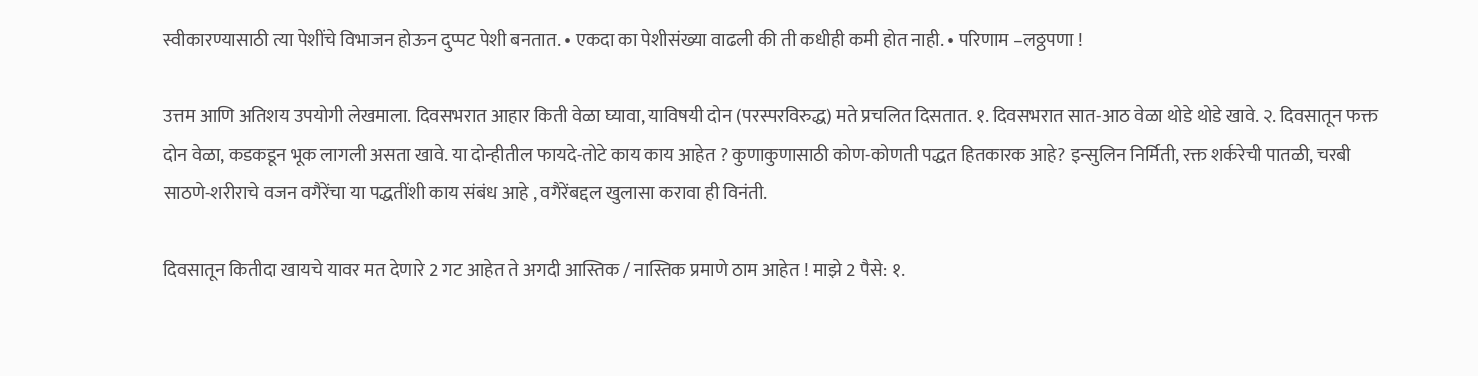स्वीकारण्यासाठी त्या पेशींचे विभाजन होऊन दुप्पट पेशी बनतात. • एकदा का पेशीसंख्या वाढली की ती कधीही कमी होत नाही. • परिणाम –लठ्ठपणा !

उत्तम आणि अतिशय उपयोगी लेखमाला. दिवसभरात आहार किती वेळा घ्यावा, याविषयी दोन (परस्परविरुद्ध) मते प्रचलित दिसतात. १. दिवसभरात सात-आठ वेळा थोडे थोडे खावे. २. दिवसातून फक्त दोन वेळा, कडकडून भूक लागली असता खावे. या दोन्हीतील फायदे-तोटे काय काय आहेत ? कुणाकुणासाठी कोण-कोणती पद्धत हितकारक आहे? इन्सुलिन निर्मिती, रक्त शर्करेची पातळी, चरबी साठणे-शरीराचे वजन वगैरेंचा या पद्धतींशी काय संबंध आहे , वगैरेंबद्दल खुलासा करावा ही विनंती.

दिवसातून कितीदा खायचे यावर मत देणारे 2 गट आहेत ते अगदी आस्तिक / नास्तिक प्रमाणे ठाम आहेत ! माझे 2 पैसे: १.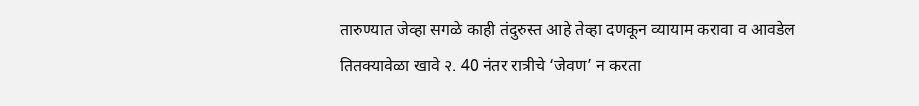तारुण्यात जेव्हा सगळे काही तंदुरुस्त आहे तेव्हा दणकून व्यायाम करावा व आवडेल तितक्यावेळा खावे २. 40 नंतर रात्रीचे ‘जेवण’ न करता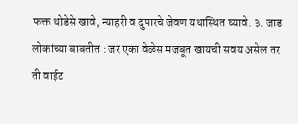फक्त थोडेसे खावे, न्याहरी व दुपारचे जेवण यथास्थित घ्यावे. ३. जाड लोकांच्या बाबतीत : जर एका वेळेस मजबूत खायची सवय असेल तर ती वाईट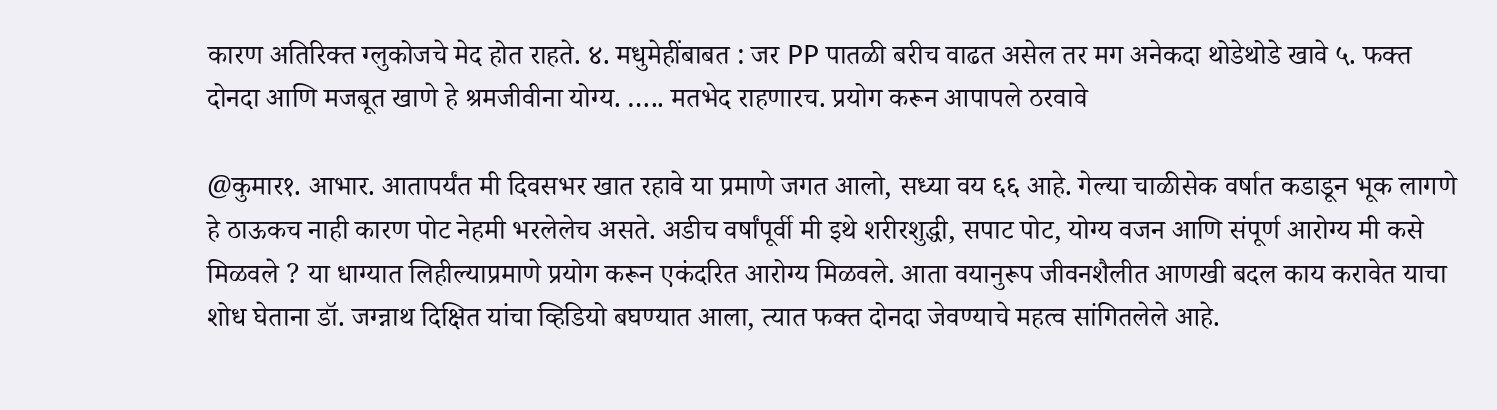कारण अतिरिक्त ग्लुकोजचे मेद होत राहते. ४. मधुमेहींबाबत : जर PP पातळी बरीच वाढत असेल तर मग अनेकदा थोडेथोडे खावे ५. फक्त दोनदा आणि मजबूत खाणे हे श्रमजीवीना योग्य. ….. मतभेद राहणारच. प्रयोग करून आपापले ठरवावे

@कुमार१. आभार. आतापर्यंत मी दिवसभर खात रहावे या प्रमाणे जगत आलो, सध्या वय ६६ आहे. गेल्या चाळीसेक वर्षात कडाडून भूक लागणे हे ठाऊकच नाही कारण पोट नेहमी भरलेलेच असते. अडीच वर्षांपूर्वी मी इथे शरीरशुद्धी, सपाट पोट, योग्य वजन आणि संपूर्ण आरोग्य मी कसे मिळवले ? या धाग्यात लिहील्याप्रमाणे प्रयोग करून एकंदरित आरोग्य मिळवले. आता वयानुरूप जीवनशैलीत आणखी बदल काय करावेत याचा शोध घेताना डॉ. जग्न्नाथ दिक्षित यांचा व्हिडियो बघण्यात आला, त्यात फक्त दोनदा जेवण्याचे महत्व सांगितलेले आहे.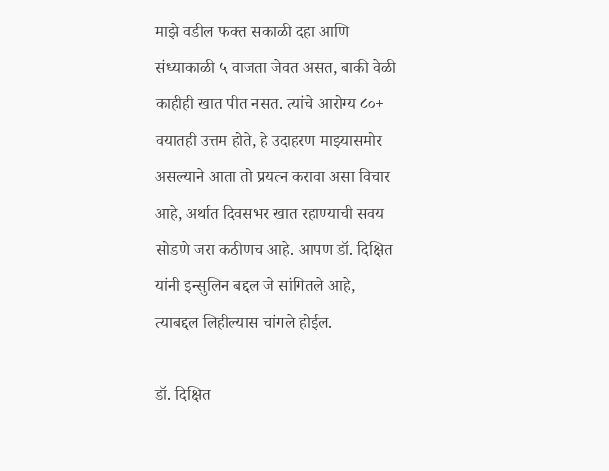माझे वडील फक्त सकाळी दहा आणि संध्याकाळी ५ वाजता जेवत असत, बाकी वेळी काहीही खात पीत नसत. त्यांचे आरोग्य ८०+ वयातही उत्तम होते, हे उदाहरण माझ्यासमोर असल्याने आता तो प्रयत्न करावा असा विचार आहे, अर्थात दिवसभर खात रहाण्याची सवय सोडणे जरा कठीणच आहे. आपण डॉ. दिक्षित यांनी इन्सुलिन बद्दल जे सांगितले आहे, त्याबद्दल लिहील्यास चांगले होईल.

डॉ. दिक्षित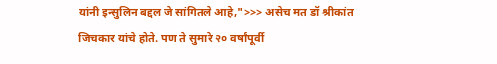यांनी इन्सुलिन बद्दल जे सांगितले आहे,">>> असेच मत डॉ श्रीकांत जिचकार यांचे होते. पण ते सुमारे २० वर्षांपूर्वी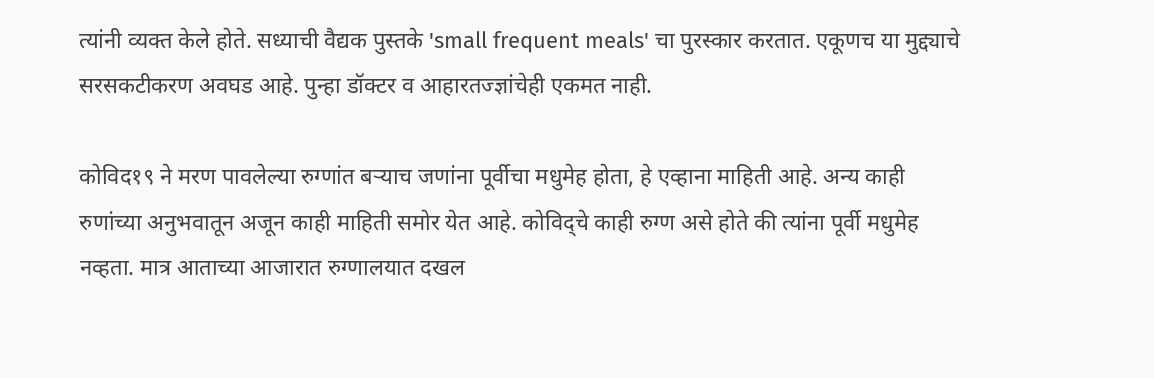त्यांनी व्यक्त केले होते. सध्याची वैद्यक पुस्तके 'small frequent meals' चा पुरस्कार करतात. एकूणच या मुद्द्याचे सरसकटीकरण अवघड आहे. पुन्हा डॉक्टर व आहारतज्ज्ञांचेही एकमत नाही.

कोविद१९ ने मरण पावलेल्या रुग्णांत बऱ्याच जणांना पूर्वीचा मधुमेह होता, हे एव्हाना माहिती आहे. अन्य काही रुणांच्या अनुभवातून अजून काही माहिती समोर येत आहे. कोविद्चे काही रुग्ण असे होते की त्यांना पूर्वी मधुमेह नव्हता. मात्र आताच्या आजारात रुग्णालयात दखल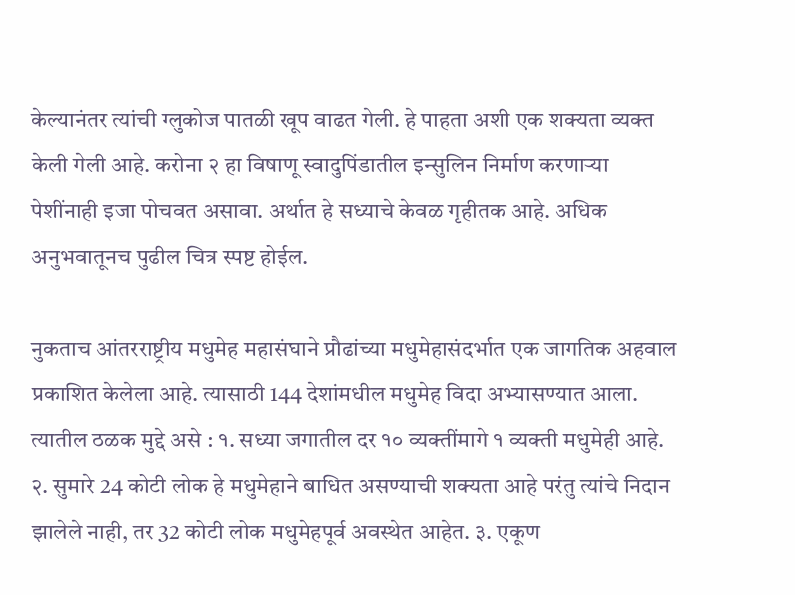केल्यानंतर त्यांची ग्लुकोज पातळी खूप वाढत गेली. हे पाहता अशी एक शक्यता व्यक्त केली गेली आहे. करोना २ हा विषाणू स्वादुपिंडातील इन्सुलिन निर्माण करणाऱ्या पेशींनाही इजा पोचवत असावा. अर्थात हे सध्याचे केवळ गृहीतक आहे. अधिक अनुभवातूनच पुढील चित्र स्पष्ट होईल.

नुकताच आंतरराष्ट्रीय मधुमेह महासंघाने प्रौढांच्या मधुमेहासंदर्भात एक जागतिक अहवाल प्रकाशित केलेला आहे. त्यासाठी 144 देशांमधील मधुमेह विदा अभ्यासण्यात आला. त्यातील ठळक मुद्दे असे : १. सध्या जगातील दर १० व्यक्तींमागे १ व्यक्ती मधुमेही आहे. २. सुमारे 24 कोटी लोक हे मधुमेहाने बाधित असण्याची शक्यता आहे परंतु त्यांचे निदान झालेले नाही, तर 32 कोटी लोक मधुमेहपूर्व अवस्थेत आहेत. ३. एकूण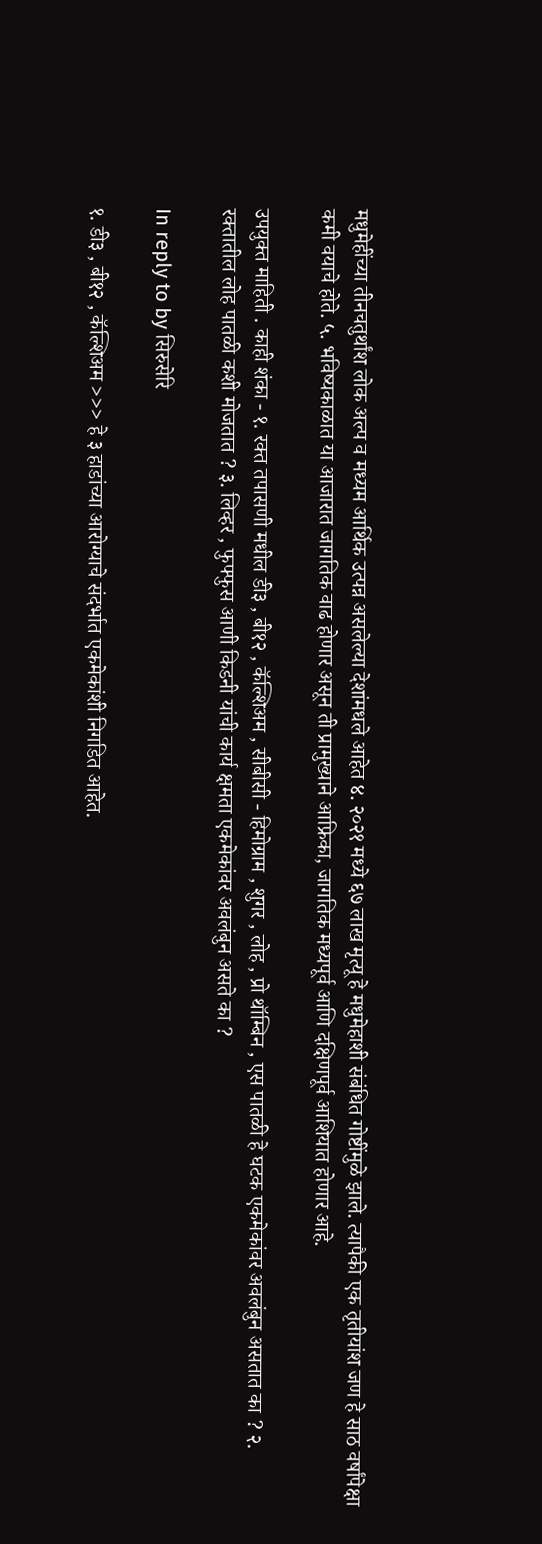मधुमेहींच्या तीनचतुर्थांश लोक अल्प व मध्यम आर्थिक उत्पन्न असलेल्या देशांमधले आहेत ४. २०२१ मध्ये ६७ लाख मृत्यू हे मधुमेहाशी संबंधित गोष्टींमुळे झाले. त्यापैकी एक तृतीयांश जण हे साठ वर्षांपेक्षा कमी वयाचे होते. ५. भविष्यकाळात या आजारात जागतिक वाढ होणार असून ती प्रामुख्याने आफ्रिका, जागतिक मध्यपूर्व आणि दक्षिणपूर्व आशियात होणार आहे.

उपयुक्त माहिती . काही शंका - १. रक्त तपासणी मधील डी३ , बी१२ , कॅल्शिअम , सीबीसी - हिमोग्राम , शुगर , लोह , प्रो थॉम्बिन , एस पातळी हे घटक एकमेकांवर अवलंबुन असतात का ? २. रक्तातील लोह पातळी कशी मोजतात ? ३. लिव्हर , फुफ्फुस आणी किडनी यांची कार्य क्षमता एकमेकांवर अवलंबुन असते का ?

In reply to by सिरुसेरि

१. डी३ , बी१२ , कॅल्शिअम >>> हे ३ हाडांच्या आरोग्याचे संदर्भात एकमेकांशी निगडित आहेत.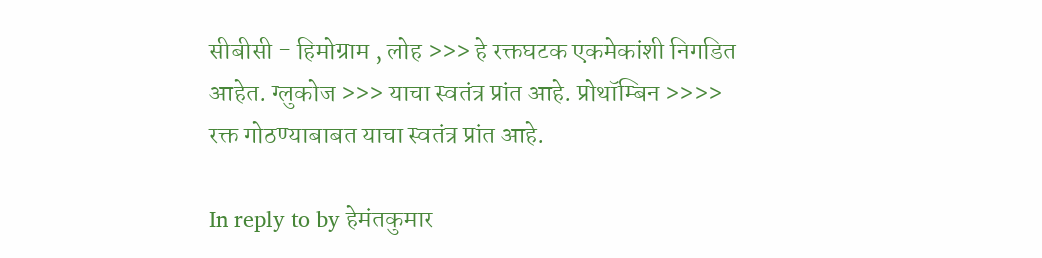सीबीसी - हिमोग्राम , लोह >>> हे रक्तघटक एकमेकांशी निगडित आहेत. ग्लुकोज >>> याचा स्वतंत्र प्रांत आहे. प्रोथॉम्बिन >>>> रक्त गोठण्याबाबत याचा स्वतंत्र प्रांत आहे.

In reply to by हेमंतकुमार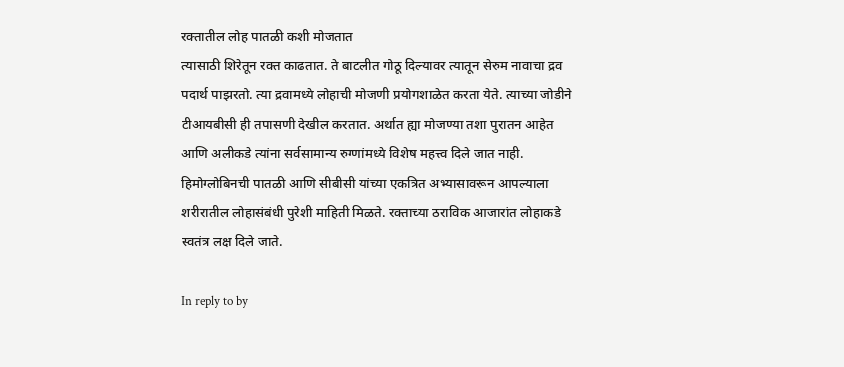रक्तातील लोह पातळी कशी मोजतात
त्यासाठी शिरेतून रक्त काढतात. ते बाटलीत गोठू दिल्यावर त्यातून सेरुम नावाचा द्रव पदार्थ पाझरतो. त्या द्रवामध्ये लोहाची मोजणी प्रयोगशाळेत करता येते. त्याच्या जोडीने टीआयबीसी ही तपासणी देखील करतात. अर्थात ह्या मोजण्या तशा पुरातन आहेत आणि अलीकडे त्यांना सर्वसामान्य रुग्णांमध्ये विशेष महत्त्व दिले जात नाही. हिमोग्लोबिनची पातळी आणि सीबीसी यांच्या एकत्रित अभ्यासावरून आपल्याला शरीरातील लोहासंबंधी पुरेशी माहिती मिळते. रक्ताच्या ठराविक आजारांत लोहाकडे स्वतंत्र लक्ष दिले जाते.

In reply to by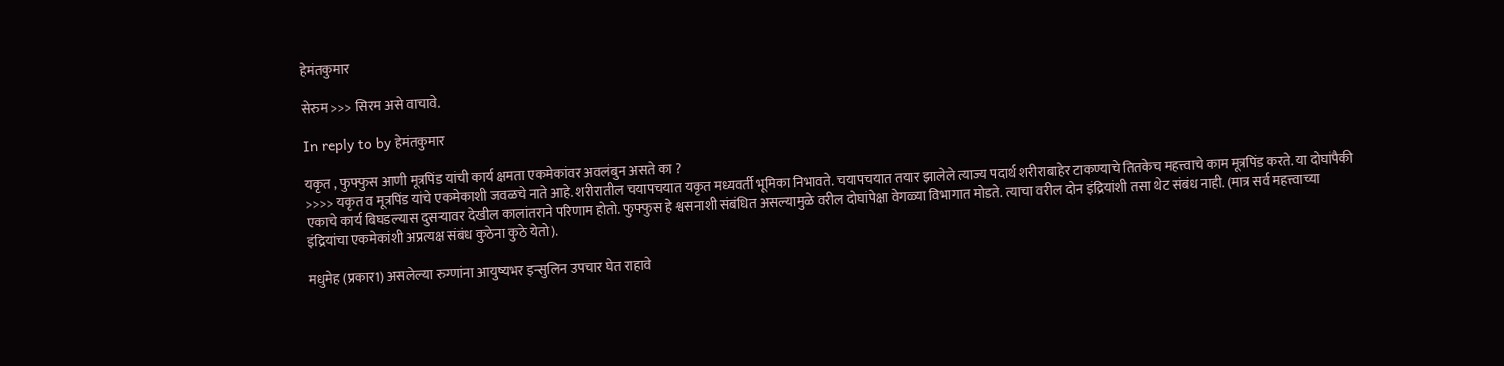हेमंतकुमार

सेरुम >>> सिरम असे वाचावे.

In reply to by हेमंतकुमार

यकृत , फुफ्फुस आणी मूत्रपिंड यांची कार्य क्षमता एकमेकांवर अवलंबुन असते का ?
>>>> यकृत व मूत्रपिंड यांचे एकमेकाशी जवळचे नाते आहे. शरीरातील चयापचयात यकृत मध्यवर्ती भूमिका निभावते. चयापचयात तयार झालेले त्याज्य पदार्थ शरीराबाहेर टाकण्याचे तितकेच महत्त्वाचे काम मूत्रपिंड करते. या दोघांपैकी एकाचे कार्य बिघडल्यास दुसऱ्यावर देखील कालांतराने परिणाम होतो. फुफ्फुस हे श्वसनाशी संबंधित असल्यामुळे वरील दोघांपेक्षा वेगळ्या विभागात मोडते. त्याचा वरील दोन इंद्रियांशी तसा थेट संबंध नाही. (मात्र सर्व महत्त्वाच्या इंद्रियांचा एकमेकांशी अप्रत्यक्ष संबंध कुठेना कुठे येतो).

मधुमेह (प्रकार1) असलेल्या रुग्णांना आयुष्यभर इन्सुलिन उपचार घेत राहावे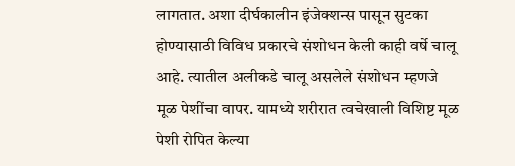लागतात. अशा दीर्घकालीन इंजेक्शन्स पासून सुटका होण्यासाठी विविध प्रकारचे संशोधन केली काही वर्षे चालू आहे. त्यातील अलीकडे चालू असलेले संशोधन म्हणजे मूळ पेशींचा वापर. यामध्ये शरीरात त्वचेखाली विशिष्ट मूळ पेशी रोपित केल्या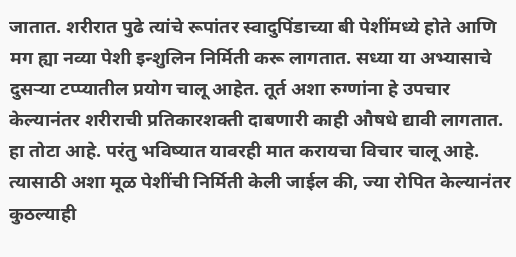जातात. शरीरात पुढे त्यांचे रूपांतर स्वादुपिंडाच्या बी पेशींमध्ये होते आणि मग ह्या नव्या पेशी इन्शुलिन निर्मिती करू लागतात. सध्या या अभ्यासाचे दुसऱ्या टप्प्यातील प्रयोग चालू आहेत. तूर्त अशा रुग्णांना हे उपचार केल्यानंतर शरीराची प्रतिकारशक्ती दाबणारी काही औषधे द्यावी लागतात. हा तोटा आहे. परंतु भविष्यात यावरही मात करायचा विचार चालू आहे. त्यासाठी अशा मूळ पेशींची निर्मिती केली जाईल की, ज्या रोपित केल्यानंतर कुठल्याही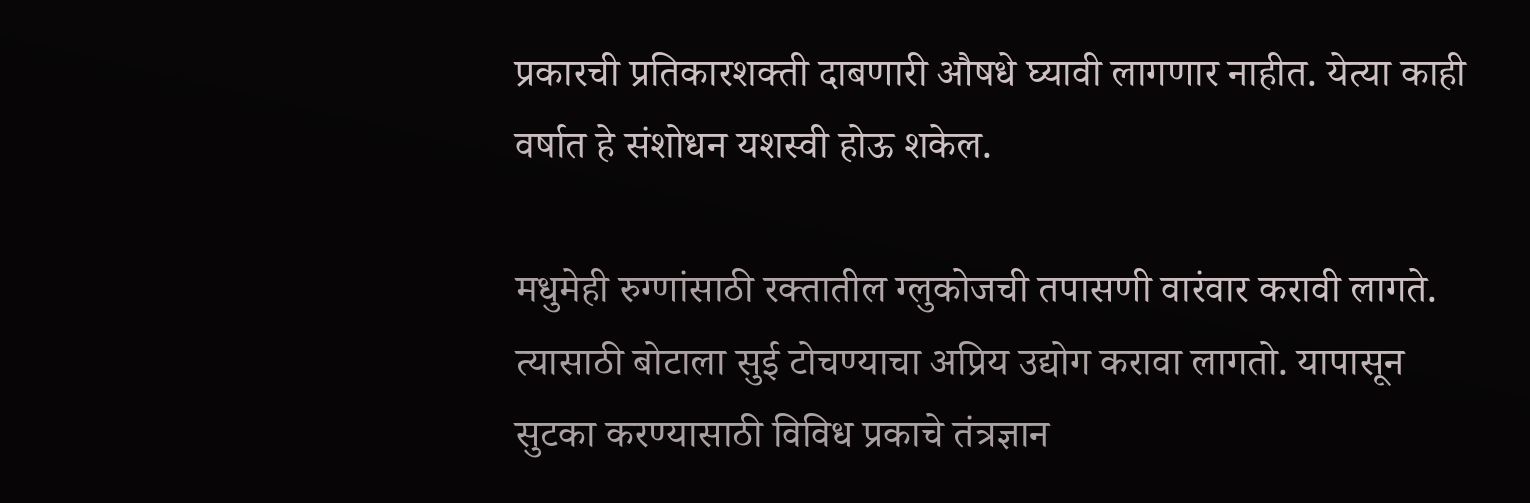प्रकारची प्रतिकारशक्ती दाबणारी औषधे घ्यावी लागणार नाहीत. येत्या काही वर्षात हे संशोधन यशस्वी होऊ शकेल.

मधुमेही रुग्णांसाठी रक्तातील ग्लुकोजची तपासणी वारंवार करावी लागते. त्यासाठी बोटाला सुई टोचण्याचा अप्रिय उद्योग करावा लागतो. यापासून सुटका करण्यासाठी विविध प्रकाचे तंत्रज्ञान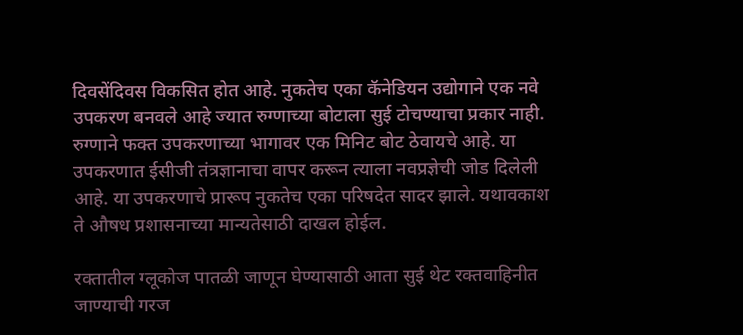दिवसेंदिवस विकसित होत आहे. नुकतेच एका कॅनेडियन उद्योगाने एक नवे उपकरण बनवले आहे ज्यात रुग्णाच्या बोटाला सुई टोचण्याचा प्रकार नाही. रुग्णाने फक्त उपकरणाच्या भागावर एक मिनिट बोट ठेवायचे आहे. या उपकरणात ईसीजी तंत्रज्ञानाचा वापर करून त्याला नवप्रज्ञेची जोड दिलेली आहे. या उपकरणाचे प्रारूप नुकतेच एका परिषदेत सादर झाले. यथावकाश ते औषध प्रशासनाच्या मान्यतेसाठी दाखल होईल.

रक्तातील ग्लूकोज पातळी जाणून घेण्यासाठी आता सुई थेट रक्तवाहिनीत जाण्याची गरज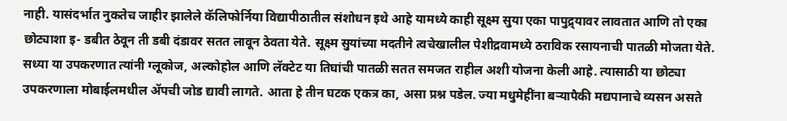नाही. यासंदर्भात नुकतेच जाहीर झालेले कॅलिफोर्निया विद्यापीठातील संशोधन इथे आहे यामध्ये काही सूक्ष्म सुया एका पापुद्र्यावर लावतात आणि तो एका छोट्याशा इ- डबीत ठेवून ती डबी दंडावर सतत लावून ठेवता येते. सूक्ष्म सुयांच्या मदतीने त्वचेखालील पेशीद्रवामध्ये ठराविक रसायनाची पातळी मोजता येते. सध्या या उपकरणात त्यांनी ग्लूकोज, अल्कोहोल आणि लॅक्टेट या तिघांची पातळी सतत समजत राहील अशी योजना केली आहे. त्यासाठी या छोट्या उपकरणाला मोबाईलमधील ॲपची जोड द्यावी लागते. आता हे तीन घटक एकत्र का, असा प्रश्न पडेल. ज्या मधुमेहींना बऱ्यापैकी मद्यपानाचे व्यसन असते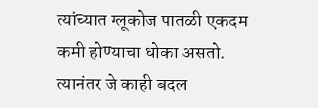त्यांच्यात ग्लूकोज पातळी एकदम कमी होण्याचा धोका असतो. त्यानंतर जे काही बदल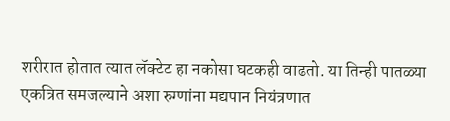शरीरात होतात त्यात लॅक्टेट हा नकोसा घटकही वाढतो. या तिन्ही पातळ्या एकत्रित समजल्याने अशा रुग्णांना मद्यपान नियंत्रणात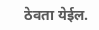ठेवता येईल.